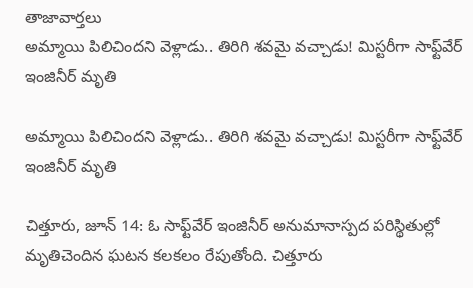తాజావార్తలు
అమ్మాయి పిలిచిందని వెళ్లాడు.. తిరిగి శవమై వచ్చాడు! మిస్టరీగా సాఫ్ట్‌వేర్ ఇంజినీర్ మృతి

అమ్మాయి పిలిచిందని వెళ్లాడు.. తిరిగి శవమై వచ్చాడు! మిస్టరీగా సాఫ్ట్‌వేర్ ఇంజినీర్ మృతి

చిత్తూరు, జూన్ 14: ఓ సాఫ్ట్‌వేర్ ఇంజినీర్ అనుమానాస్పద పరిస్థితుల్లో మృతిచెందిన ఘటన కలకలం రేపుతోంది. చిత్తూరు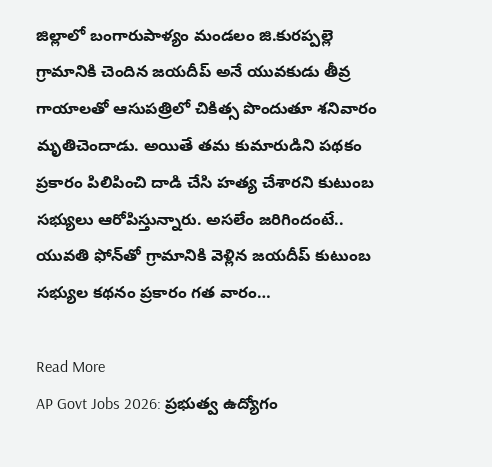జిల్లాలో బంగారుపాళ్యం మండలం జి.కురప్పల్లె గ్రామానికి చెందిన జయదీప్ అనే యువకుడు తీవ్ర గాయాలతో ఆసుపత్రిలో చికిత్స పొందుతూ శనివారం మృతిచెందాడు. అయితే తమ కుమారుడిని పథకం ప్రకారం పిలిపించి దాడి చేసి హత్య చేశారని కుటుంబ సభ్యులు ఆరోపిస్తున్నారు. అసలేం జరిగిందంటే.. యువతి ఫోన్‌తో గ్రామానికి వెళ్లిన జయదీప్ కుటుంబ సభ్యుల కథనం ప్రకారం గత వారం…

Read More
AP Govt Jobs 2026: ప్రభుత్వ ఉద్యోగం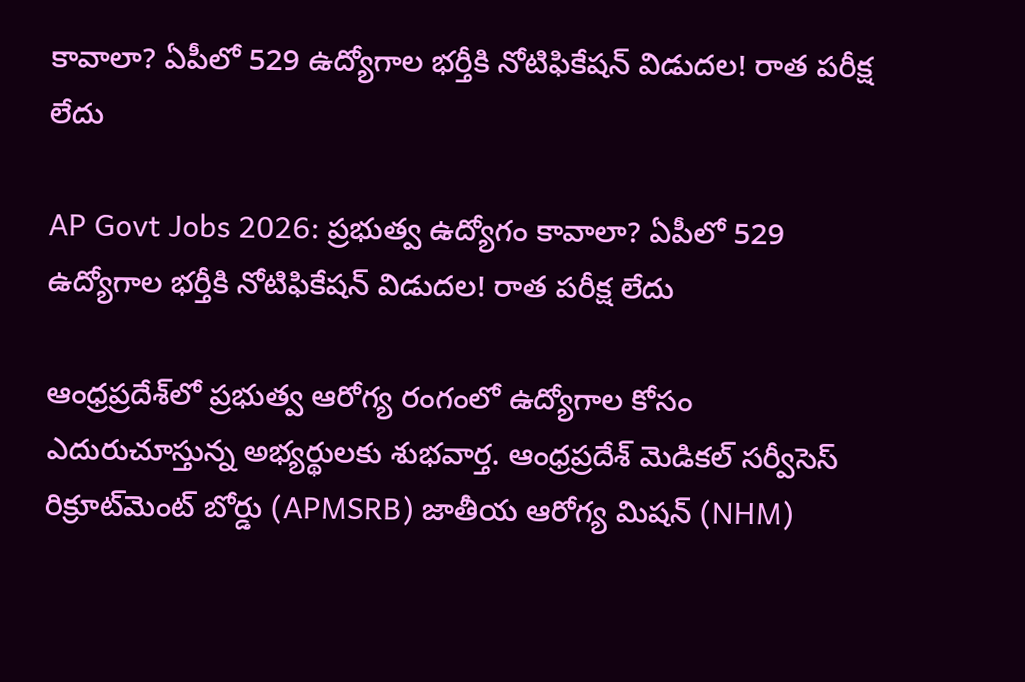కావాలా? ఏపీలో 529 ఉద్యోగాల భర్తీకి నోటిఫికేషన్ విడుదల! రాత పరీక్ష లేదు

AP Govt Jobs 2026: ప్రభుత్వ ఉద్యోగం కావాలా? ఏపీలో 529 ఉద్యోగాల భర్తీకి నోటిఫికేషన్ విడుదల! రాత పరీక్ష లేదు

ఆంధ్రప్రదేశ్‌లో ప్రభుత్వ ఆరోగ్య రంగంలో ఉద్యోగాల కోసం ఎదురుచూస్తున్న అభ్యర్థులకు శుభవార్త. ఆంధ్రప్రదేశ్ మెడికల్ సర్వీసెస్ రిక్రూట్‌మెంట్ బోర్డు (APMSRB) జాతీయ ఆరోగ్య మిషన్ (NHM)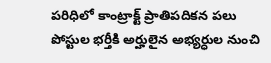పరిధిలో కాంట్రాక్ట్ ప్రాతిపదికన పలు పోస్టుల భర్తీకి అర్హులైన అభ్యర్ధుల నుంచి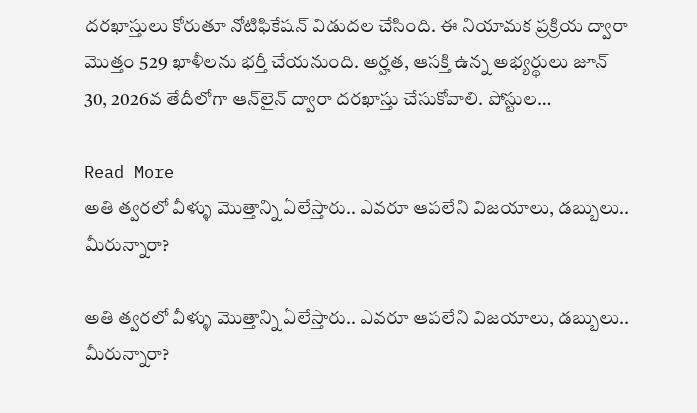దరఖాస్తులు కోరుతూ నోటిఫికేషన్ విడుదల చేసింది. ఈ నియామక ప్రక్రియ ద్వారా మొత్తం 529 ఖాళీలను భర్తీ చేయనుంది. అర్హత, ఆసక్తి ఉన్న అభ్యర్థులు జూన్ 30, 2026వ తేదీలోగా ఆన్‌లైన్ ద్వారా దరఖాస్తు చేసుకోవాలి. పోస్టుల…

Read More
అతి త్వరలో వీళ్ళు మొత్తాన్ని ఏలేస్తారు.. ఎవరూ ఆపలేని విజయాలు, డబ్బులు.. మీరున్నారా?

అతి త్వరలో వీళ్ళు మొత్తాన్ని ఏలేస్తారు.. ఎవరూ ఆపలేని విజయాలు, డబ్బులు.. మీరున్నారా?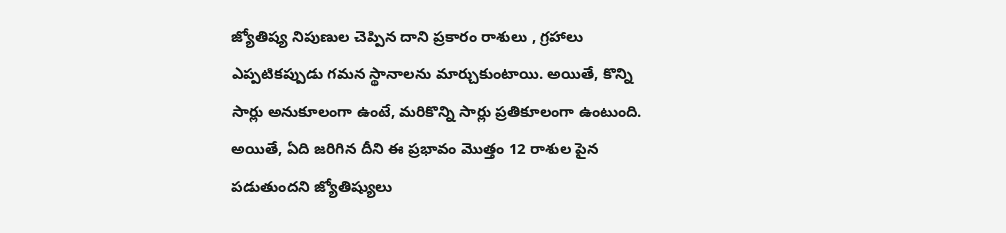జ్యోతిష్య నిపుణుల చెప్పిన దాని ప్రకారం రాశులు , గ్రహాలు ఎప్పటికప్పుడు గమన స్థానాలను మార్చుకుంటాయి. అయితే, కొన్ని సార్లు అనుకూలంగా ఉంటే, మరికొన్ని సార్లు ప్రతికూలంగా ఉంటుంది. అయితే, ఏది జరిగిన దీని ఈ ప్రభావం మొత్తం 12 రాశుల పైన పడుతుందని జ్యోతిష్యులు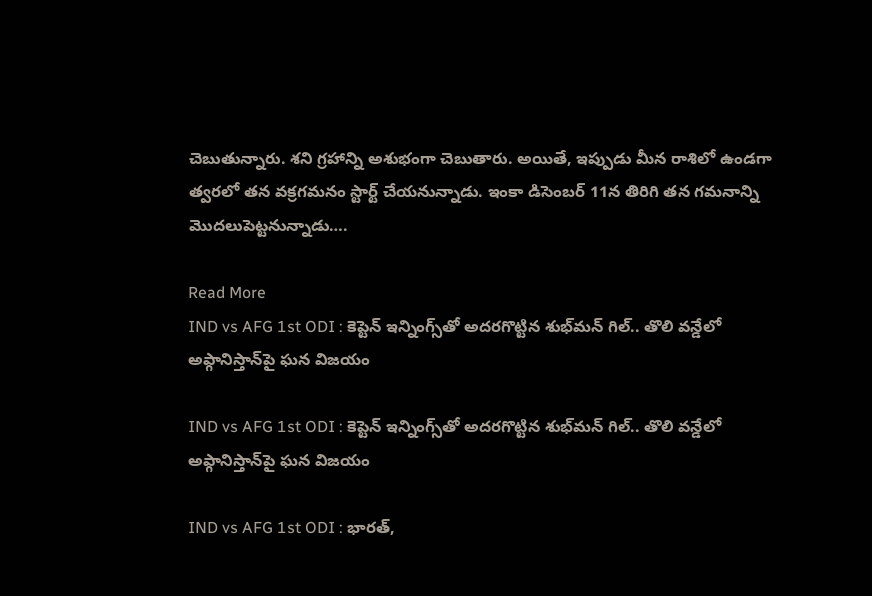చెబుతున్నారు. శని గ్రహాన్ని అశుభంగా చెబుతారు. అయితే, ఇప్పుడు మీన రాశిలో ఉండగా త్వరలో తన వక్రగమనం స్టార్ట్ చేయనున్నాడు. ఇంకా డిసెంబర్ 11న తిరిగి తన గమనాన్ని మొదలుపెట్టనున్నాడు….

Read More
IND vs AFG 1st ODI : కెప్టెన్ ఇన్నింగ్స్‌తో అదరగొట్టిన శుభ్‌మన్ గిల్.. తొలి వన్డేలో అఫ్గానిస్తాన్‌పై ఘన విజయం

IND vs AFG 1st ODI : కెప్టెన్ ఇన్నింగ్స్‌తో అదరగొట్టిన శుభ్‌మన్ గిల్.. తొలి వన్డేలో అఫ్గానిస్తాన్‌పై ఘన విజయం

IND vs AFG 1st ODI : భారత్,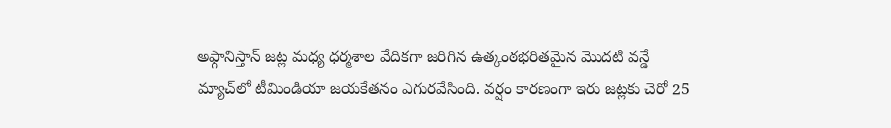అఫ్గానిస్తాన్ జట్ల మధ్య ధర్మశాల వేదికగా జరిగిన ఉత్కంఠభరితమైన మొదటి వన్డే మ్యాచ్‌లో టీమిండియా జయకేతనం ఎగురవేసింది. వర్షం కారణంగా ఇరు జట్లకు చెరో 25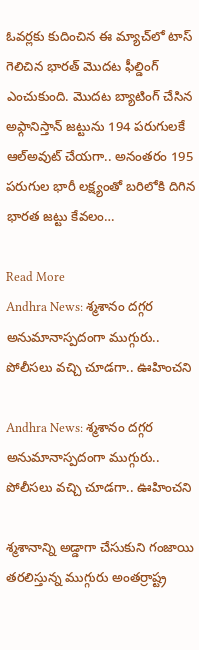ఓవర్లకు కుదించిన ఈ మ్యాచ్‌లో టాస్ గెలిచిన భారత్ మొదట ఫీల్డింగ్ ఎంచుకుంది. మొదట బ్యాటింగ్ చేసిన అఫ్గానిస్తాన్ జట్టును 194 పరుగులకే ఆల్‌అవుట్ చేయగా.. అనంతరం 195 పరుగుల భారీ లక్ష్యంతో బరిలోకి దిగిన భారత జట్టు కేవలం…

Read More
Andhra News: శ్మశానం దగ్గర అనుమానాస్పదంగా ముగ్గురు.. పోలీసలు వచ్చి చూడగా.. ఊహించని

Andhra News: శ్మశానం దగ్గర అనుమానాస్పదంగా ముగ్గురు.. పోలీసలు వచ్చి చూడగా.. ఊహించని

శ్మశానాన్ని అడ్డాగా చేసుకుని గంజాయి తరలిస్తున్న ముగ్గురు అంతర్రాష్ట్ర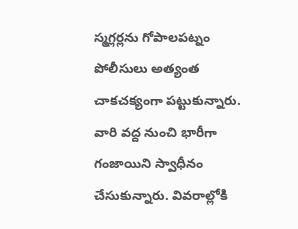స్మగ్లర్లను గోపాలపట్నం పోలీసులు అత్యంత చాకచక్యంగా పట్టుకున్నారు. వారి వద్ద నుంచి భారీగా గంజాయిని స్వాధీనం చేసుకున్నారు. వివరాల్లోకి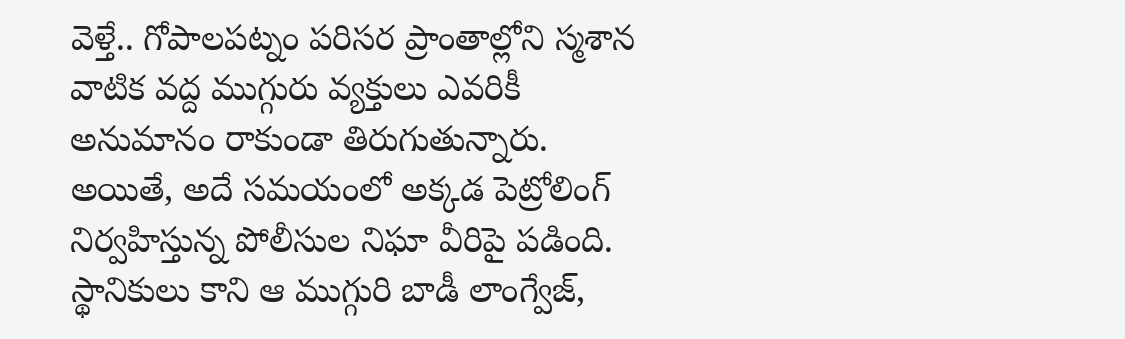వెళ్తే.. గోపాలపట్నం పరిసర ప్రాంతాల్లోని స్మశాన వాటిక వద్ద ముగ్గురు వ్యక్తులు ఎవరికీ అనుమానం రాకుండా తిరుగుతున్నారు. అయితే, అదే సమయంలో అక్కడ పెట్రోలింగ్ నిర్వహిస్తున్న పోలీసుల నిఘా వీరిపై పడింది. స్థానికులు కాని ఆ ముగ్గురి బాడీ లాంగ్వేజ్,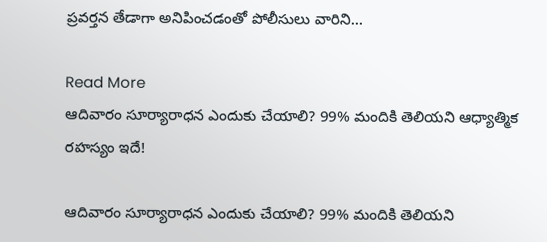ప్రవర్తన తేడాగా అనిపించడంతో పోలీసులు వారిని…

Read More
ఆదివారం సూర్యారాధన ఎందుకు చేయాలి? 99% మందికి తెలియని ఆధ్యాత్మిక రహస్యం ఇదే!

ఆదివారం సూర్యారాధన ఎందుకు చేయాలి? 99% మందికి తెలియని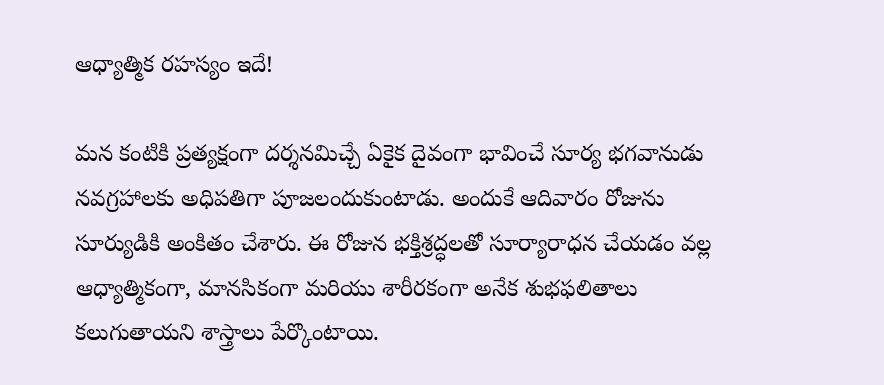ఆధ్యాత్మిక రహస్యం ఇదే!

మన కంటికి ప్రత్యక్షంగా దర్శనమిచ్చే ఏకైక దైవంగా భావించే సూర్య భగవానుడు నవగ్రహాలకు అధిపతిగా పూజలందుకుంటాడు. అందుకే ఆదివారం రోజును సూర్యుడికి అంకితం చేశారు. ఈ రోజున భక్తిశ్రద్ధలతో సూర్యారాధన చేయడం వల్ల ఆధ్యాత్మికంగా, మానసికంగా మరియు శారీరకంగా అనేక శుభఫలితాలు కలుగుతాయని శాస్త్రాలు పేర్కొంటాయి.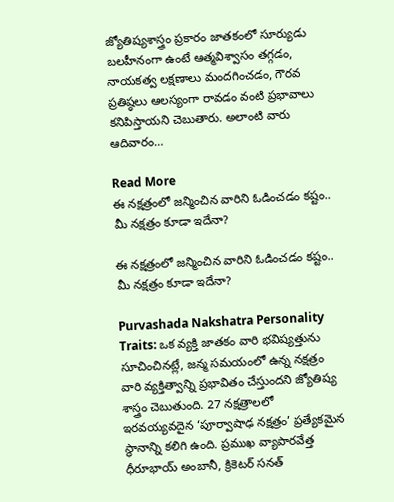జ్యోతిష్యశాస్త్రం ప్రకారం జాతకంలో సూర్యుడు బలహీనంగా ఉంటే ఆత్మవిశ్వాసం తగ్గడం, నాయకత్వ లక్షణాలు మందగించడం, గౌరవ ప్రతిష్ఠలు ఆలస్యంగా రావడం వంటి ప్రభావాలు కనిపిస్తాయని చెబుతారు. అలాంటి వారు ఆదివారం…

Read More
ఈ నక్షత్రంలో జన్మించిన వారిని ఓడించడం కష్టం.. మీ నక్షత్రం కూడా ఇదేనా?

ఈ నక్షత్రంలో జన్మించిన వారిని ఓడించడం కష్టం.. మీ నక్షత్రం కూడా ఇదేనా?

Purvashada Nakshatra Personality Traits: ఒక వ్యక్తి జాతకం వారి భవిష్యత్తును సూచించినట్లే, జన్మ సమయంలో ఉన్న నక్షత్రం వారి వ్యక్తిత్వాన్ని ప్రభావితం చేస్తుందని జ్యోతిష్య శాస్త్రం చెబుతుంది. 27 నక్షత్రాలలో ఇరవయ్యవదైన ‘పూర్వాషాఢ నక్షత్రం’ ప్రత్యేకమైన స్థానాన్ని కలిగి ఉంది. ప్రముఖ వ్యాపారవేత్త ధీరూభాయ్ అంబానీ, క్రికెటర్ సనత్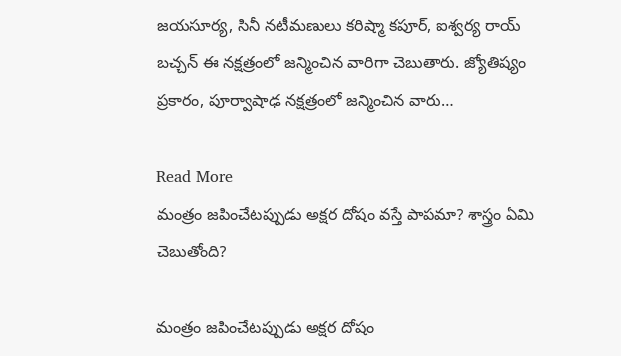జయసూర్య, సినీ నటీమణులు కరిష్మా కపూర్, ఐశ్వర్య రాయ్ బచ్చన్ ఈ నక్షత్రంలో జన్మించిన వారిగా చెబుతారు. జ్యోతిష్యం ప్రకారం, పూర్వాషాఢ నక్షత్రంలో జన్మించిన వారు…

Read More
మంత్రం జపించేటప్పుడు అక్షర దోషం వస్తే పాపమా? శాస్త్రం ఏమి చెబుతోంది?

మంత్రం జపించేటప్పుడు అక్షర దోషం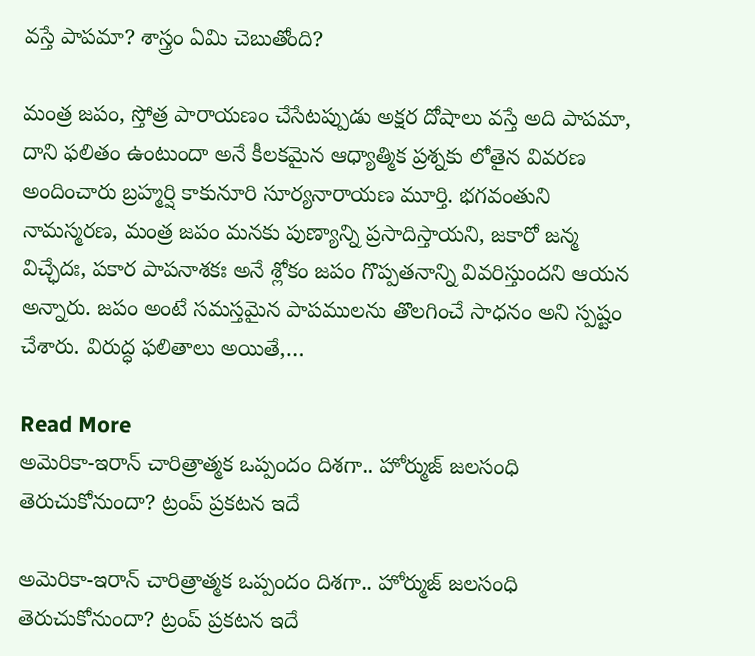వస్తే పాపమా? శాస్త్రం ఏమి చెబుతోంది?

మంత్ర జపం, స్తోత్ర పారాయణం చేసేటప్పుడు అక్షర దోషాలు వస్తే అది పాపమా, దాని ఫలితం ఉంటుందా అనే కీలకమైన ఆధ్యాత్మిక ప్రశ్నకు లోతైన వివరణ అందించారు బ్రహ్మర్షి కాకునూరి సూర్యనారాయణ మూర్తి. భగవంతుని నామస్మరణ, మంత్ర జపం మనకు పుణ్యాన్ని ప్రసాదిస్తాయని, జకారో జన్మ విచ్ఛేదః, పకార పాపనాశకః అనే శ్లోకం జపం గొప్పతనాన్ని వివరిస్తుందని ఆయన అన్నారు. జపం అంటే సమస్తమైన పాపములను తొలగించే సాధనం అని స్పష్టం చేశారు. విరుద్ధ ఫలితాలు అయితే,…

Read More
అమెరికా-ఇరాన్ చారిత్రాత్మక ఒప్పందం దిశగా.. హోర్ముజ్ జలసంధి తెరుచుకోనుందా? ట్రంప్ ప్రకటన ఇదే

అమెరికా-ఇరాన్ చారిత్రాత్మక ఒప్పందం దిశగా.. హోర్ముజ్ జలసంధి తెరుచుకోనుందా? ట్రంప్ ప్రకటన ఇదే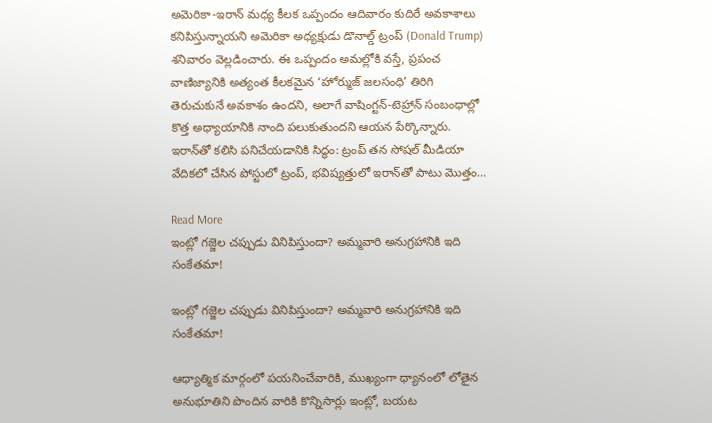అమెరికా-ఇరాన్ మధ్య కీలక ఒప్పందం ఆదివారం కుదిరే అవకాశాలు కనిపిస్తున్నాయని అమెరికా అధ్యక్షుడు డొనాల్డ్ ట్రంప్ (Donald Trump) శనివారం వెల్లడించారు. ఈ ఒప్పందం అమల్లోకి వస్తే, ప్రపంచ వాణిజ్యానికి అత్యంత కీలకమైన ‘హోర్ముజ్ జలసంధి’ తిరిగి తెరుచుకునే అవకాశం ఉందని, అలాగే వాషింగ్టన్-టెహ్రాన్ సంబంధాల్లో కొత్త అధ్యాయానికి నాంది పలుకుతుందని ఆయన పేర్కొన్నారు. ఇరాన్‌తో కలిసి పనిచేయడానికి సిద్ధం: ట్రంప్ తన సోషల్ మీడియా వేదికలో చేసిన పోస్టులో ట్రంప్, భవిష్యత్తులో ఇరాన్‌తో పాటు మొత్తం…

Read More
ఇంట్లో గజ్జెల చప్పుడు వినిపిస్తుందా? అమ్మవారి అనుగ్రహానికి ఇది సంకేతమా!

ఇంట్లో గజ్జెల చప్పుడు వినిపిస్తుందా? అమ్మవారి అనుగ్రహానికి ఇది సంకేతమా!

ఆధ్యాత్మిక మార్గంలో పయనించేవారికి, ముఖ్యంగా ధ్యానంలో లోతైన అనుభూతిని పొందిన వారికి కొన్నిసార్లు ఇంట్లో, బయట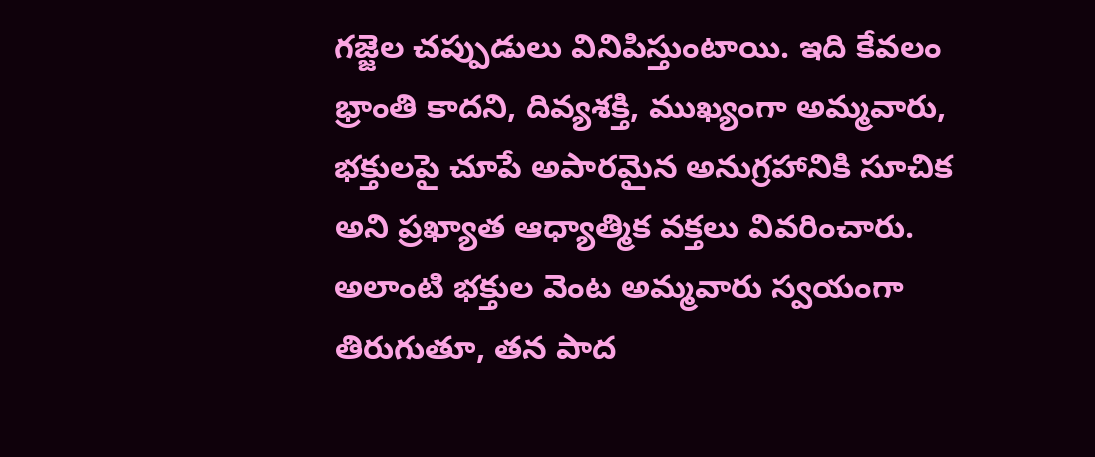గజ్జెల చప్పుడులు వినిపిస్తుంటాయి. ఇది కేవలం భ్రాంతి కాదని, దివ్యశక్తి, ముఖ్యంగా అమ్మవారు, భక్తులపై చూపే అపారమైన అనుగ్రహానికి సూచిక అని ప్రఖ్యాత ఆధ్యాత్మిక వక్తలు వివరించారు. అలాంటి భక్తుల వెంట అమ్మవారు స్వయంగా తిరుగుతూ, తన పాద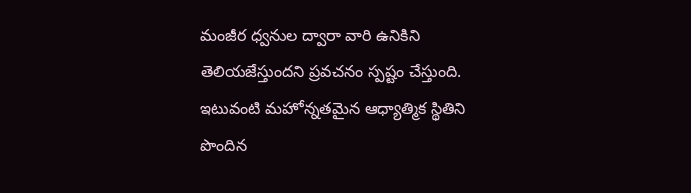మంజీర ధ్వనుల ద్వారా వారి ఉనికిని తెలియజేస్తుందని ప్రవచనం స్పష్టం చేస్తుంది. ఇటువంటి మహోన్నతమైన ఆధ్యాత్మిక స్థితిని పొందిన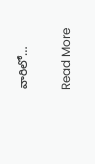వారిలో…

Read More